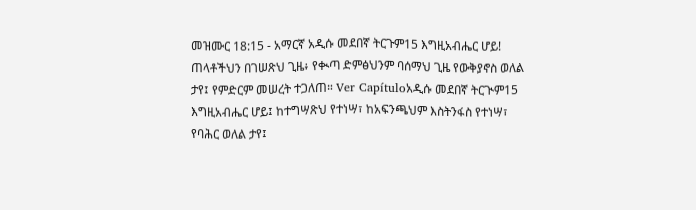መዝሙር 18:15 - አማርኛ አዲሱ መደበኛ ትርጉም15 እግዚአብሔር ሆይ! ጠላቶችህን በገሠጽህ ጊዜ፥ የቊጣ ድምፅህንም ባሰማህ ጊዜ የውቅያኖስ ወለል ታየ፤ የምድርም መሠረት ተጋለጠ። Ver Capítuloአዲሱ መደበኛ ትርጒም15 እግዚአብሔር ሆይ፤ ከተግሣጽህ የተነሣ፣ ከአፍንጫህም እስትንፋስ የተነሣ፣ የባሕር ወለል ታየ፤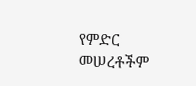የምድር መሠረቶችም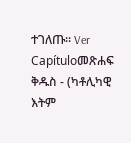ተገለጡ። Ver Capítuloመጽሐፍ ቅዱስ - (ካቶሊካዊ እትም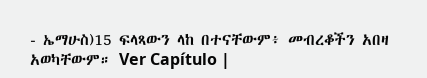- ኤማሁስ)15 ፍላጻውን ላከ በተናቸውም፥ መብረቆችን አበዛ አወካቸውም። Ver Capítulo |